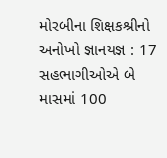મોરબીના શિક્ષકશ્રીનો અનોખો જ્ઞાનયજ્ઞ : 17 સહભાગીઓએ બે માસમાં 100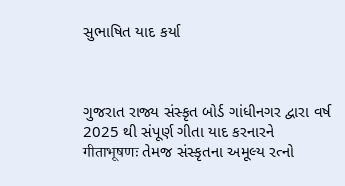સુભાષિત યાદ કર્યા



ગુજરાત રાજ્ય સંસ્કૃત બોર્ડ ગાંધીનગર દ્વારા વર્ષ 2025 થી સંપૂર્ણ ગીતા યાદ કરનારને गीताभूषणः તેમજ સંસ્કૃતના અમૂલ્ય રત્નો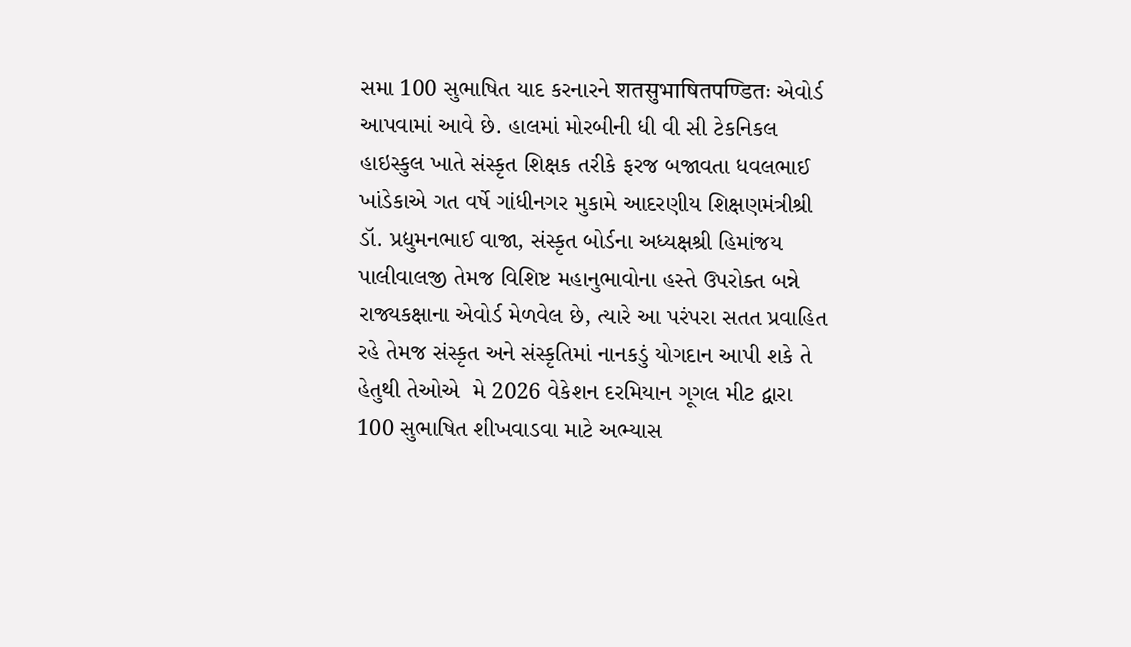સમા 100 સુભાષિત યાદ કરનારને शतसुभाषितपण्डितः એવોર્ડ આપવામાં આવે છે. હાલમાં મોરબીની ધી વી સી ટેકનિકલ હાઇસ્કુલ ખાતે સંસ્કૃત શિક્ષક તરીકે ફરજ બજાવતા ધવલભાઈ ખાંડેકાએ ગત વર્ષે ગાંધીનગર મુકામે આદરણીય શિક્ષણમંત્રીશ્રી ડૉ. પ્રદ્યુમનભાઈ વાજા, સંસ્કૃત બોર્ડના અધ્યક્ષશ્રી હિમાંજય પાલીવાલજી તેમજ વિશિષ્ટ મહાનુભાવોના હસ્તે ઉપરોક્ત બન્ને રાજ્યકક્ષાના એવોર્ડ મેળવેલ છે, ત્યારે આ પરંપરા સતત પ્રવાહિત રહે તેમજ સંસ્કૃત અને સંસ્કૃતિમાં નાનકડું યોગદાન આપી શકે તે હેતુથી તેઓએ  મે 2026 વેકેશન દરમિયાન ગૂગલ મીટ દ્વારા 100 સુભાષિત શીખવાડવા માટે અભ્યાસ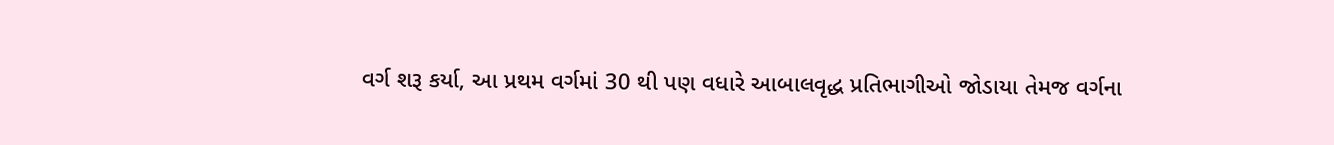વર્ગ શરૂ કર્યા, આ પ્રથમ વર્ગમાં 30 થી પણ વધારે આબાલવૃદ્ધ પ્રતિભાગીઓ જોડાયા તેમજ વર્ગના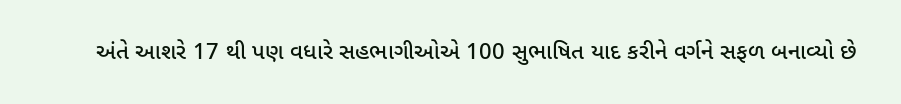અંતે આશરે 17 થી પણ વધારે સહભાગીઓએ 100 સુભાષિત યાદ કરીને વર્ગને સફળ બનાવ્યો છે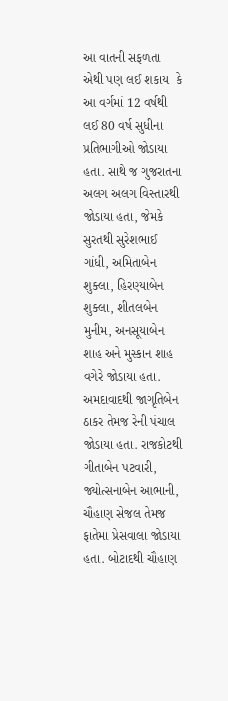આ વાતની સફળતા એથી પણ લઈ શકાય  કે આ વર્ગમાં 12 વર્ષથી લઈ 80 વર્ષ સુધીના પ્રતિભાગીઓ જોડાયા હતા. સાથે જ ગુજરાતના અલગ અલગ વિસ્તારથી જોડાયા હતા, જેમકે સુરતથી સુરેશભાઈ ગાંધી, અમિતાબેન શુક્લા, હિરણ્યાબેન શુક્લા, શીતલબેન મુનીમ, અનસૂયાબેન શાહ અને મુસ્કાન શાહ વગેરે જોડાયા હતા. અમદાવાદથી જાગૃતિબેન ઠાકર તેમજ રેની પંચાલ જોડાયા હતા. રાજકોટથી ગીતાબેન પટવારી, જ્યોત્સનાબેન આભાની, ચૌહાણ સેજલ તેમજ ફાતેમા પ્રેસવાલા જોડાયા હતા. બોટાદથી ચૌહાણ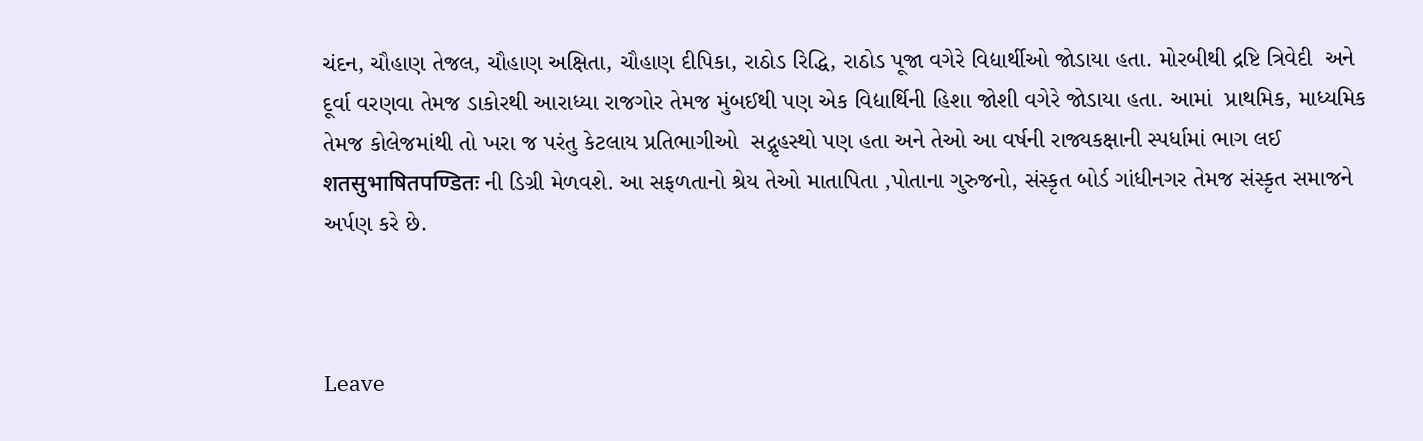ચંદન, ચૌહાણ તેજલ, ચૌહાણ અક્ષિતા, ચૌહાણ દીપિકા, રાઠોડ રિદ્ધિ, રાઠોડ પૂજા વગેરે વિદ્યાર્થીઓ જોડાયા હતા. મોરબીથી દ્રષ્ટિ ત્રિવેદી  અને દૂર્વા વરણવા તેમજ ડાકોરથી આરાધ્યા રાજગોર તેમજ મુંબઈથી પણ એક વિદ્યાર્થિની હિશા જોશી વગેરે જોડાયા હતા. આમાં  પ્રાથમિક, માધ્યમિક તેમજ કોલેજમાંથી તો ખરા જ પરંતુ કેટલાય પ્રતિભાગીઓ  સદ્ગૃહસ્થો પણ હતા અને તેઓ આ વર્ષની રાજ્યકક્ષાની સ્પર્ધામાં ભાગ લઈ शतसुभाषितपण्डितः ની ડિગ્રી મેળવશે. આ સફળતાનો શ્રેય તેઓ માતાપિતા ,પોતાના ગુરુજનો, સંસ્કૃત બોર્ડ ગાંધીનગર તેમજ સંસ્કૃત સમાજને અર્પણ કરે છે.



Leave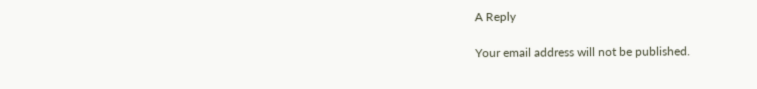A Reply

Your email address will not be published.